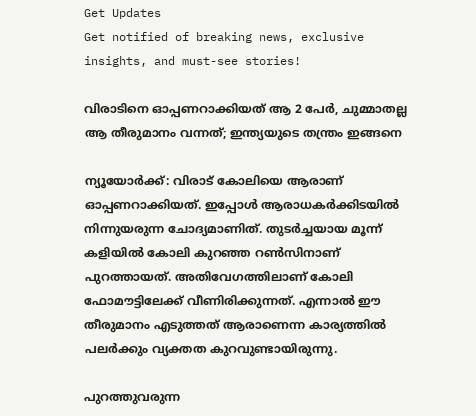Get Updates
Get notified of breaking news, exclusive insights, and must-see stories!

വിരാടിനെ ഓപ്പണറാക്കിയത് ആ 2 പേര്‍, ചുമ്മാതല്ല ആ തീരുമാനം വന്നത്; ഇന്ത്യയുടെ തന്ത്രം ഇങ്ങനെ

ന്യൂയോര്‍ക്ക്: വിരാട് കോലിയെ ആരാണ് ഓപ്പണറാക്കിയത്. ഇപ്പോള്‍ ആരാധകര്‍ക്കിടയില്‍ നിന്നുയരുന്ന ചോദ്യമാണിത്. തുടര്‍ച്ചയായ മൂന്ന് കളിയില്‍ കോലി കുറഞ്ഞ റണ്‍സിനാണ് പുറത്തായത്. അതിവേഗത്തിലാണ് കോലി ഫോമൗട്ടിലേക്ക് വീണിരിക്കുന്നത്. എന്നാല്‍ ഈ തീരുമാനം എടുത്തത് ആരാണെന്ന കാര്യത്തില്‍ പലര്‍ക്കും വ്യക്തത കുറവുണ്ടായിരുന്നു.

പുറത്തുവരുന്ന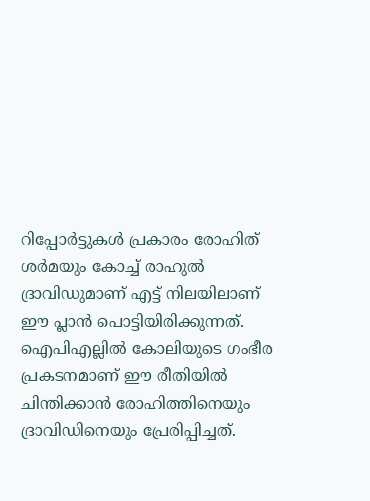റിപ്പോര്‍ട്ടുകള്‍ പ്രകാരം രോഹിത് ശര്‍മയും കോച്ച് രാഹുല്‍ ദ്രാവിഡുമാണ് എട്ട് നിലയിലാണ് ഈ പ്ലാന്‍ പൊട്ടിയിരിക്കുന്നത്. ഐപിഎല്ലില്‍ കോലിയുടെ ഗംഭീര പ്രകടനമാണ് ഈ രീതിയില്‍ ചിന്തിക്കാന്‍ രോഹിത്തിനെയും ദ്രാവിഡിനെയും പ്രേരിപ്പിച്ചത്.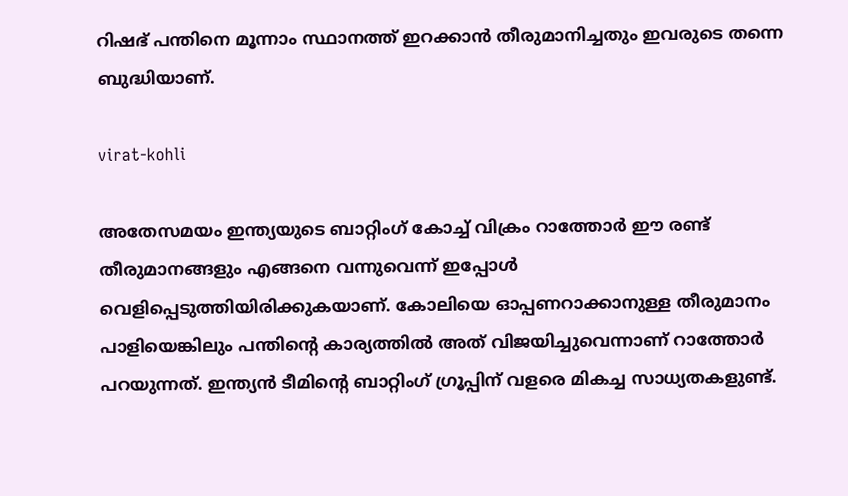റിഷഭ് പന്തിനെ മൂന്നാം സ്ഥാനത്ത് ഇറക്കാന്‍ തീരുമാനിച്ചതും ഇവരുടെ തന്നെ ബുദ്ധിയാണ്.

virat-kohli

അതേസമയം ഇന്ത്യയുടെ ബാറ്റിംഗ് കോച്ച് വിക്രം റാത്തോര്‍ ഈ രണ്ട് തീരുമാനങ്ങളും എങ്ങനെ വന്നുവെന്ന് ഇപ്പോള്‍ വെളിപ്പെടുത്തിയിരിക്കുകയാണ്. കോലിയെ ഓപ്പണറാക്കാനുള്ള തീരുമാനം പാളിയെങ്കിലും പന്തിന്റെ കാര്യത്തില്‍ അത് വിജയിച്ചുവെന്നാണ് റാത്തോര്‍ പറയുന്നത്. ഇന്ത്യന്‍ ടീമിന്റെ ബാറ്റിംഗ് ഗ്രൂപ്പിന് വളരെ മികച്ച സാധ്യതകളുണ്ട്.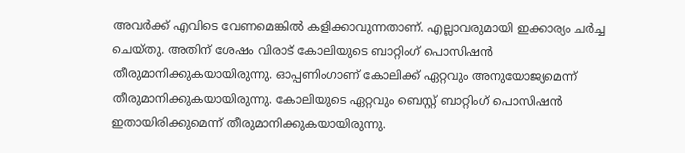അവര്‍ക്ക് എവിടെ വേണമെങ്കില്‍ കളിക്കാവുന്നതാണ്. എല്ലാവരുമായി ഇക്കാര്യം ചര്‍ച്ച ചെയ്തു. അതിന് ശേഷം വിരാട് കോലിയുടെ ബാറ്റിംഗ് പൊസിഷന്‍ തീരുമാനിക്കുകയായിരുന്നു. ഓപ്പണിംഗാണ് കോലിക്ക് ഏറ്റവും അനുയോജ്യമെന്ന് തീരുമാനിക്കുകയായിരുന്നു. കോലിയുടെ ഏറ്റവും ബെസ്റ്റ് ബാറ്റിംഗ് പൊസിഷന്‍ ഇതായിരിക്കുമെന്ന് തീരുമാനിക്കുകയായിരുന്നു.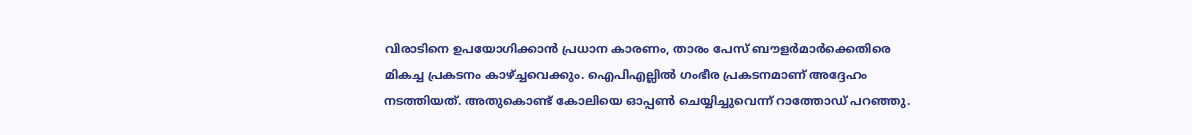വിരാടിനെ ഉപയോഗിക്കാന്‍ പ്രധാന കാരണം, താരം പേസ് ബൗളര്‍മാര്‍ക്കെതിരെ മികച്ച പ്രകടനം കാഴ്ച്ചവെക്കും. ഐപിഎല്ലില്‍ ഗംഭീര പ്രകടനമാണ് അദ്ദേഹം നടത്തിയത്. അതുകൊണ്ട് കോലിയെ ഓപ്പണ്‍ ചെയ്യിച്ചുവെന്ന് റാത്തോഡ് പറഞ്ഞു.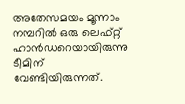അതേസമയം മൂന്നാം നമ്പറില്‍ ഒരു ലെഫ്റ്റ് ഹാന്‍ഡറെയായിരുന്നു ടീമിന് വേണ്ടിയിരുന്നത്.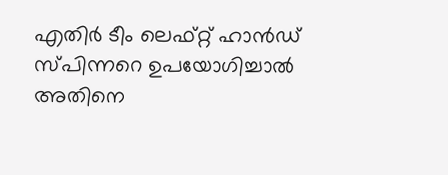എതിര്‍ ടീം ലെഫ്റ്റ് ഹാന്‍ഡ് സ്പിന്നറെ ഉപയോഗിച്ചാല്‍ അതിനെ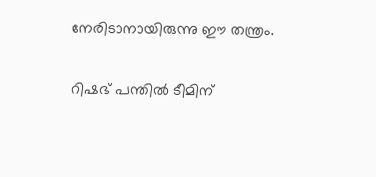നേരിടാനായിരുന്നു ഈ തന്ത്രം.

റിഷഭ് പന്തില്‍ ടീമിന്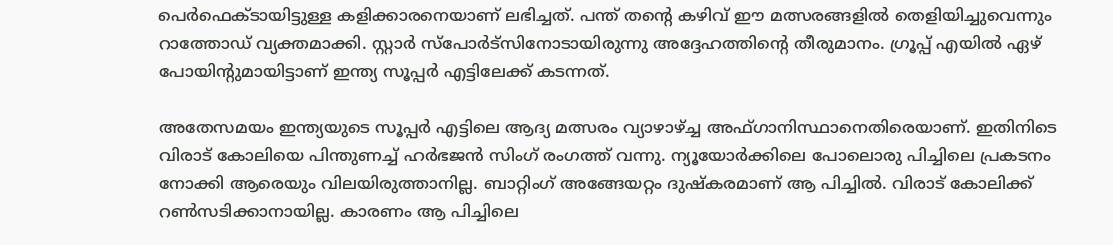പെര്‍ഫെക്ടായിട്ടുള്ള കളിക്കാരനെയാണ് ലഭിച്ചത്. പന്ത് തന്റെ കഴിവ് ഈ മത്സരങ്ങളില്‍ തെളിയിച്ചുവെന്നും റാത്തോഡ് വ്യക്തമാക്കി. സ്റ്റാര്‍ സ്‌പോര്‍ട്‌സിനോടായിരുന്നു അദ്ദേഹത്തിന്റെ തീരുമാനം. ഗ്രൂപ്പ് എയില്‍ ഏഴ് പോയിന്റുമായിട്ടാണ് ഇന്ത്യ സൂപ്പര്‍ എട്ടിലേക്ക് കടന്നത്.

അതേസമയം ഇന്ത്യയുടെ സൂപ്പര്‍ എട്ടിലെ ആദ്യ മത്സരം വ്യാഴാഴ്ച്ച അഫ്ഗാനിസ്ഥാനെതിരെയാണ്. ഇതിനിടെ വിരാട് കോലിയെ പിന്തുണച്ച് ഹര്‍ഭജന്‍ സിംഗ് രംഗത്ത് വന്നു. ന്യൂയോര്‍ക്കിലെ പോലൊരു പിച്ചിലെ പ്രകടനം നോക്കി ആരെയും വിലയിരുത്താനില്ല. ബാറ്റിംഗ് അങ്ങേയറ്റം ദുഷ്‌കരമാണ് ആ പിച്ചില്‍. വിരാട് കോലിക്ക് റണ്‍സടിക്കാനായില്ല. കാരണം ആ പിച്ചിലെ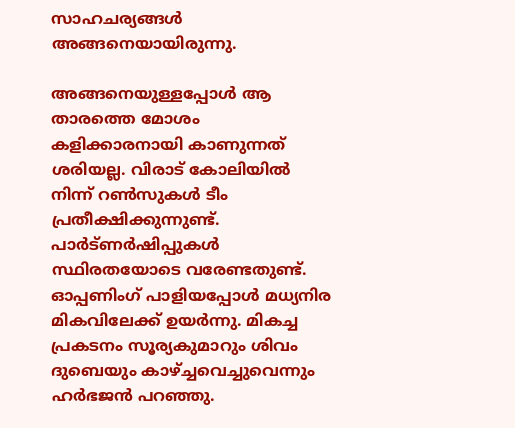സാഹചര്യങ്ങള്‍ അങ്ങനെയായിരുന്നു.

അങ്ങനെയുള്ളപ്പോള്‍ ആ താരത്തെ മോശം കളിക്കാരനായി കാണുന്നത് ശരിയല്ല. വിരാട് കോലിയില്‍ നിന്ന് റണ്‍സുകള്‍ ടീം പ്രതീക്ഷിക്കുന്നുണ്ട്. പാര്‍ട്ണര്‍ഷിപ്പുകള്‍ സ്ഥിരതയോടെ വരേണ്ടതുണ്ട്. ഓപ്പണിംഗ് പാളിയപ്പോള്‍ മധ്യനിര മികവിലേക്ക് ഉയര്‍ന്നു. മികച്ച പ്രകടനം സൂര്യകുമാറും ശിവം ദുബെയും കാഴ്ച്ചവെച്ചുവെന്നും ഹര്‍ഭജന്‍ പറഞ്ഞു.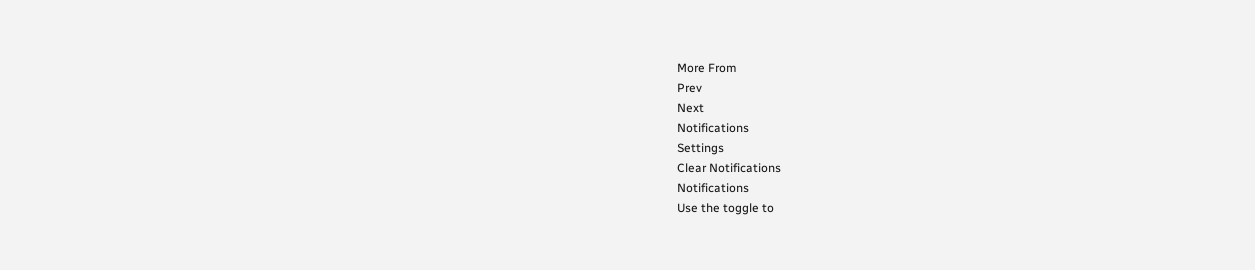More From
Prev
Next
Notifications
Settings
Clear Notifications
Notifications
Use the toggle to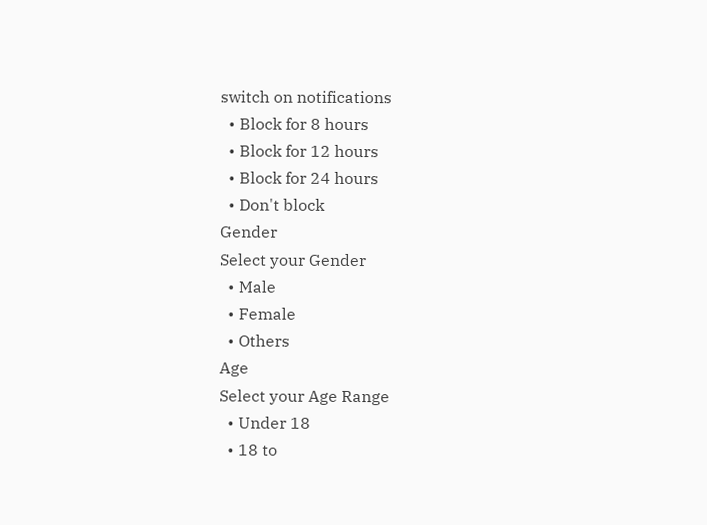switch on notifications
  • Block for 8 hours
  • Block for 12 hours
  • Block for 24 hours
  • Don't block
Gender
Select your Gender
  • Male
  • Female
  • Others
Age
Select your Age Range
  • Under 18
  • 18 to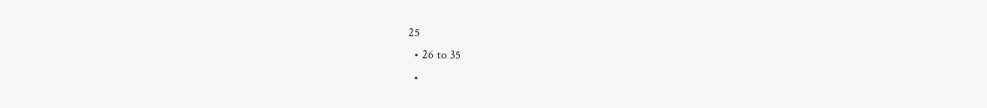25
  • 26 to 35
  •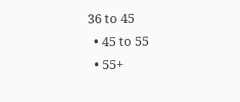36 to 45
  • 45 to 55
  • 55+